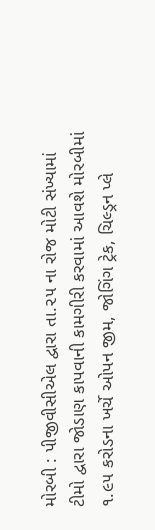મોરબી : પીજીવીસીએલ દ્વારા તા.૨૫ ના રોજ મોટી સંખ્યામાં ટીમો દ્વારા જોડાણ કાપવાની કામગીરી કરવામાં આવશે મોરબીમાં ૧.૯૫ કરોડના ખર્ચે ઓપન જીમ, જોગિંગ ટ્રેક, ચિલ્ડ્રન પ્લે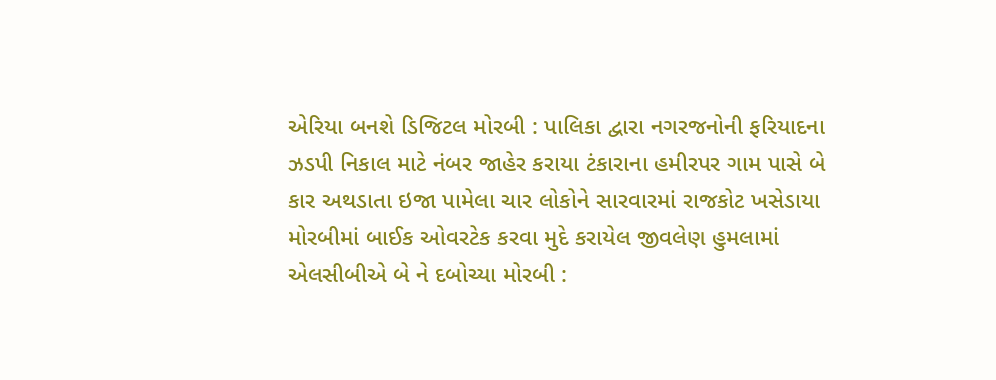એરિયા બનશે ડિજિટલ મોરબી : પાલિકા દ્વારા નગરજનોની ફરિયાદના ઝડપી નિકાલ માટે નંબર જાહેર કરાયા ટંકારાના હમીરપર ગામ પાસે બે કાર અથડાતા ઇજા પામેલા ચાર લોકોને સારવારમાં રાજકોટ ખસેડાયા મોરબીમાં બાઈક ઓવરટેક કરવા મુદે કરાયેલ જીવલેણ હુમલામાં એલસીબીએ બે ને દબોચ્યા મોરબી :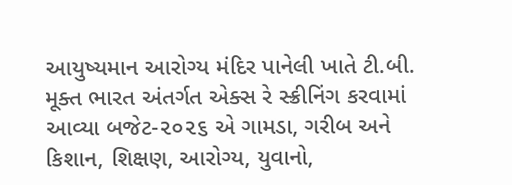આયુષ્યમાન આરોગ્ય મંદિર પાનેલી ખાતે ટી.બી. મૂક્ત ભારત અંતર્ગત એક્સ રે સ્ક્રીનિંગ કરવામાં આવ્યા બજેટ-૨૦૨૬ એ ગામડા, ગરીબ અને કિશાન, શિક્ષણ, આરોગ્ય, યુવાનો,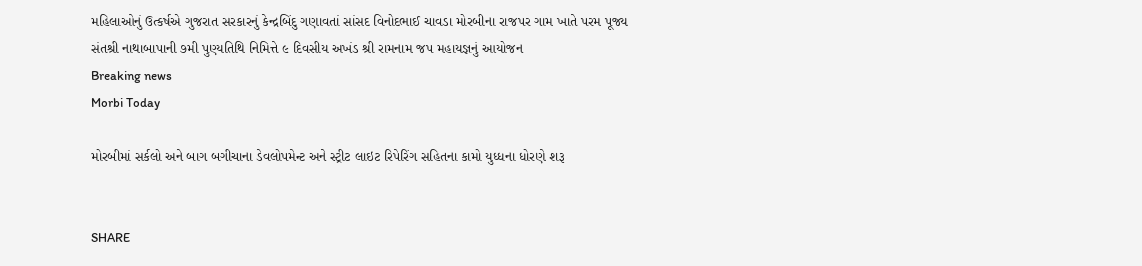મહિલાઓનું ઉત્કર્ષએ ગુજરાત સરકારનું કેન્દ્રબિંદુ ગણાવતાં સાંસદ વિનોદભાઈ ચાવડા મોરબીના રાજપર ગામ ખાતે પરમ પૂજ્ય સંતશ્રી નાથાબાપાની ૭મી પુણ્યતિથિ નિમિત્તે ૯ દિવસીય અખંડ શ્રી રામનામ જપ મહાયજ્ઞનું આયોજન
Breaking news
Morbi Today

મોરબીમાં સર્કલો અને બાગ બગીચાના ડેવલોપમેન્ટ અને સ્ટ્રીટ લાઇટ રિપેરિંગ સહિતના કામો યુધ્ધના ધોરણે શરૂ


SHARE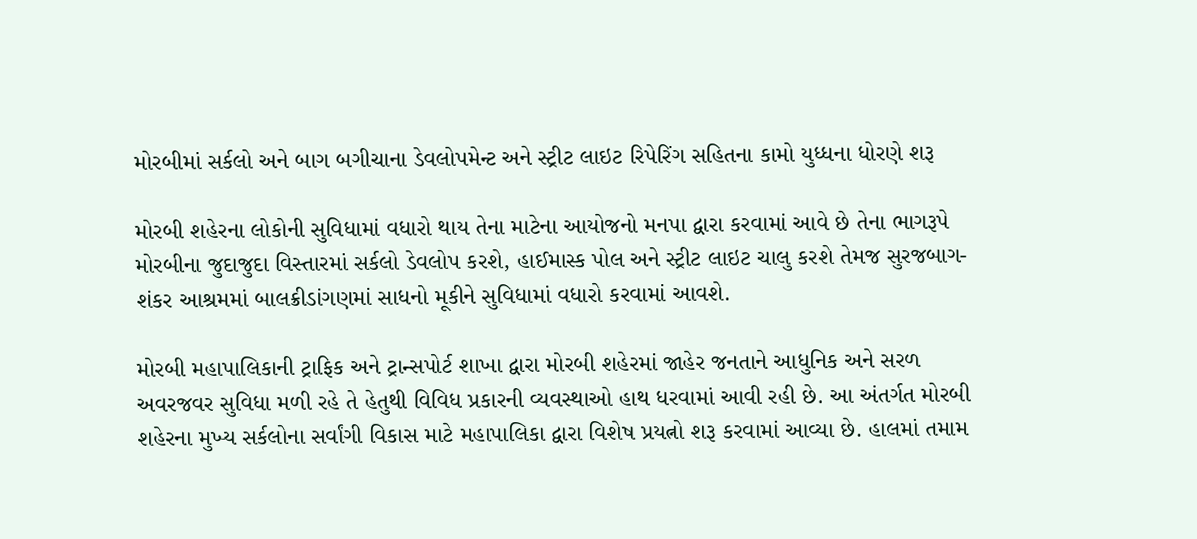મોરબીમાં સર્કલો અને બાગ બગીચાના ડેવલોપમેન્ટ અને સ્ટ્રીટ લાઇટ રિપેરિંગ સહિતના કામો યુધ્ધના ધોરણે શરૂ

મોરબી શહેરના લોકોની સુવિધામાં વધારો થાય તેના માટેના આયોજનો મનપા દ્વારા કરવામાં આવે છે તેના ભાગરૂપે મોરબીના જુદાજુદા વિસ્તારમાં સર્કલો ડેવલોપ કરશે, હાઈમાસ્ક પોલ અને સ્ટ્રીટ લાઇટ ચાલુ કરશે તેમજ સુરજબાગ-શંકર આશ્રમમાં બાલક્રીડાંગણમાં સાધનો મૂકીને સુવિધામાં વધારો કરવામાં આવશે.

મોરબી મહાપાલિકાની ટ્રાફિક અને ટ્રાન્સપોર્ટ શાખા દ્વારા મોરબી શહેરમાં જાહેર જનતાને આધુનિક અને સરળ અવરજવર સુવિધા મળી રહે તે હેતુથી વિવિધ પ્રકારની વ્યવસ્થાઓ હાથ ધરવામાં આવી રહી છે. આ અંતર્ગત મોરબી શહેરના મુખ્ય સર્કલોના સર્વાંગી વિકાસ માટે મહાપાલિકા દ્વારા વિશેષ પ્રયત્નો શરૂ કરવામાં આવ્યા છે. હાલમાં તમામ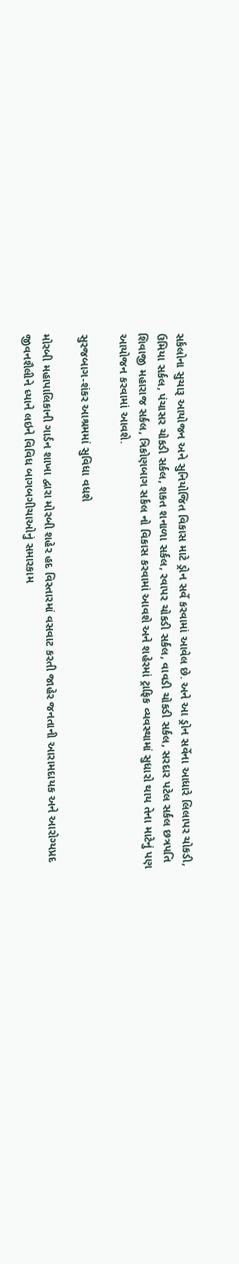સર્કલોના સુચારૂ આયોજન અને સુનિયોજિત વિકાસ માટે ડ્રોન સર્વે કરવામાં આવેલ છે. અને આ ડ્રોન સર્વેના આધારે લિલાપર ચોકડી, ઉમિયા સર્કલ, પંચાસર ચોકડી સર્કલ, શકત શનાળા સર્કલ, રવાપર ચોકડી સર્કલ, વાવડી ચોકડી સર્કલ, સરદાર પટેલ સર્કલ છત્રપતિ શિવાજી મહારાજ સર્કલ, ત્રિકોણબાગ સર્કલ નો વિકાસ કરવામાં આવશે અને શહેરમાં ટ્રાફિક વ્યવસ્થામાં સુધારો થાય તેના માટેનું પણ આયોજન કરવામાં આવશે.

સુરજબાગ-શંકર આશ્રમમાં સુવિધા વધશે

મોરબી મહાપાલિકાની ગાર્ડન શાખા દ્વારા મોરબી શહેર હદ વિસ્તારમાં વસવાટ કરતી જાહેર જનતાની આરામદાયક અને આરોગ્યપ્રદ જીવનશૈલીને ધ્યાને લઇને વિવિધ બાગબગીચાઓનું સમારકામ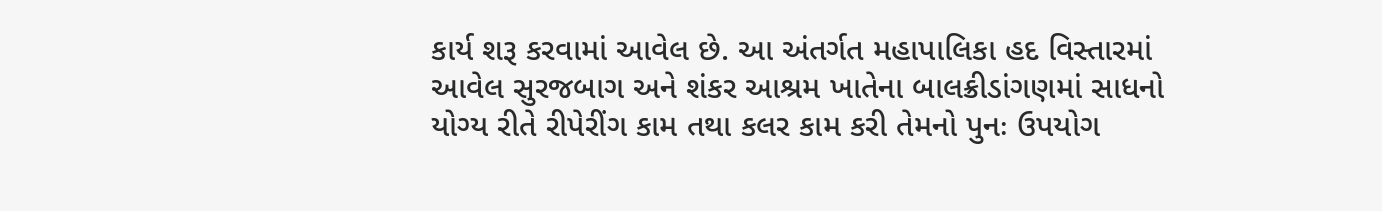કાર્ય શરૂ કરવામાં આવેલ છે. આ અંતર્ગત મહાપાલિકા હદ વિસ્તારમાં આવેલ સુરજબાગ અને શંકર આશ્રમ ખાતેના બાલક્રીડાંગણમાં સાધનો યોગ્ય રીતે રીપેરીંગ કામ તથા કલર કામ કરી તેમનો પુનઃ ઉપયોગ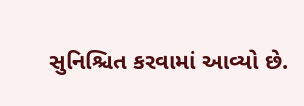સુનિશ્ચિત કરવામાં આવ્યો છે.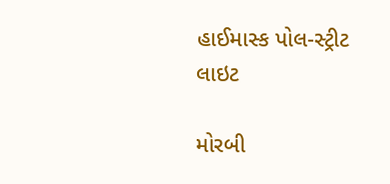હાઈમાસ્ક પોલ-સ્ટ્રીટ લાઇટ

મોરબી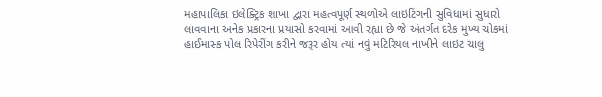મહાપાલિકા ઇલેક્ટ્રિક શાખા દ્વારા મહત્વપૂર્ણ સ્થળોએ લાઇટિંગની સુવિધામાં સુધારો લાવવાના અનેક પ્રકારના પ્રયાસો કરવામાં આવી રહ્યા છે જે અંતર્ગત દરેક મુખ્ય ચોકમાં હાઈમાસ્ક પોલ રિપેરીંગ કરીને જરૂર હોય ત્યાં નવું મટિરિયલ નાખીને લાઇટ ચાલુ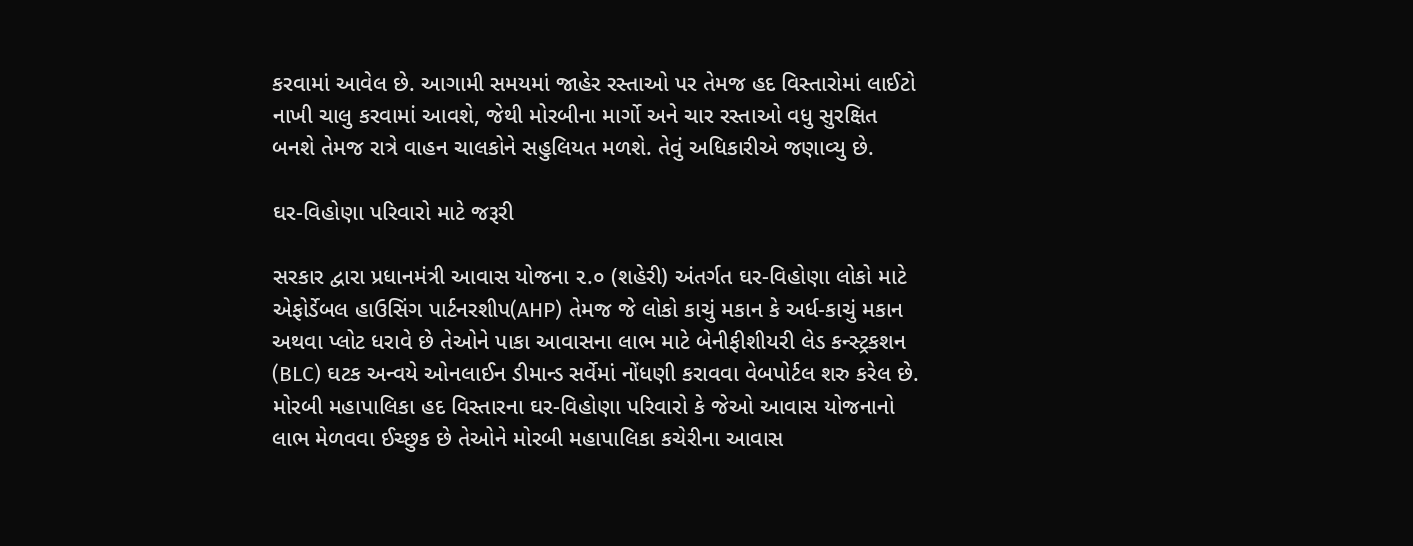કરવામાં આવેલ છે. આગામી સમયમાં જાહેર રસ્તાઓ પર તેમજ હદ વિસ્તારોમાં લાઈટો નાખી ચાલુ કરવામાં આવશે, જેથી મોરબીના માર્ગો અને ચાર રસ્તાઓ વધુ સુરક્ષિત બનશે તેમજ રાત્રે વાહન ચાલકોને સહુલિયત મળશે. તેવું અધિકારીએ જણાવ્યુ છે.

ઘર-વિહોણા પરિવારો માટે જરૂરી

સરકાર દ્વારા પ્રધાનમંત્રી આવાસ યોજના ૨.૦ (શહેરી) અંતર્ગત ઘર-વિહોણા લોકો માટે એફોર્ડેબલ હાઉસિંગ પાર્ટનરશીપ(AHP) તેમજ જે લોકો કાચું મકાન કે અર્ધ-કાચું મકાન અથવા પ્લોટ ધરાવે છે તેઓને પાકા આવાસના લાભ માટે બેનીફીશીયરી લેડ કન્સ્ટ્રકશન (BLC) ઘટક અન્વયે ઓનલાઈન ડીમાન્ડ સર્વેમાં નોંધણી કરાવવા વેબપોર્ટલ શરુ કરેલ છે. મોરબી મહાપાલિકા હદ વિસ્તારના ઘર-વિહોણા પરિવારો કે જેઓ આવાસ યોજનાનો લાભ મેળવવા ઈચ્છુક છે તેઓને મોરબી મહાપાલિકા કચેરીના આવાસ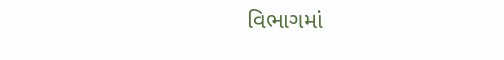વિભાગમાં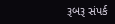રૂબરૂ સંપર્ક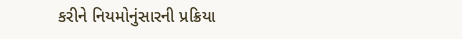કરીને નિયમોનુંસારની પ્રક્રિયા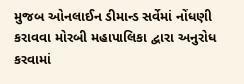મુજબ ઓનલાઈન ડીમાન્ડ સર્વેમાં નોંધણી કરાવવા મોરબી મહાપાલિકા દ્વારા અનુરોધ કરવામાં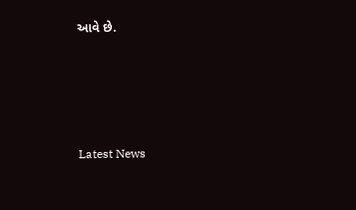આવે છે.








Latest News